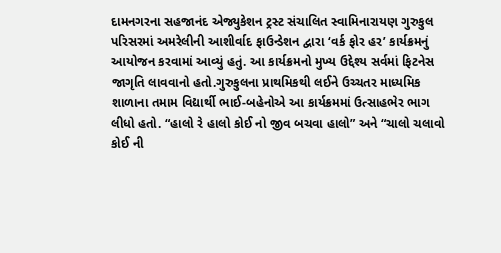દામનગરના સહજાનંદ એજ્યુકેશન ટ્રસ્ટ સંચાલિત સ્વામિનારાયણ ગુરુકુલ પરિસરમાં અમરેલીની આશીર્વાદ ફાઉન્ડેશન દ્વારા ‘વર્ક ફોર હર’ કાર્યક્રમનું આયોજન કરવામાં આવ્યું હતું. આ કાર્યક્રમનો મુખ્ય ઉદ્દેશ્ય સર્વમાં ફિટનેસ
જાગૃતિ લાવવાનો હતો.ગુરુકુલના પ્રાથમિકથી લઈને ઉચ્ચતર માધ્યમિક શાળાના તમામ વિદ્યાર્થી ભાઈ-બહેનોએ આ કાર્યક્રમમાં ઉત્સાહભેર ભાગ લીધો હતો. “હાલો રે હાલો કોઈ નો જીવ બચવા હાલો” અને “ચાલો ચલાવો કોઈ ની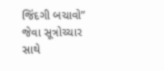જિંદગી બચાવો” જેવા સૂત્રોચ્ચાર સાથે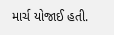માર્ચ યોજાઈ હતી.